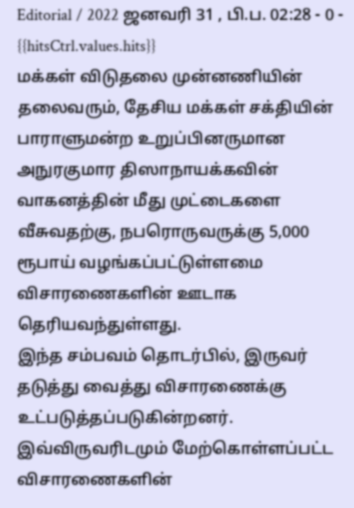Editorial / 2022 ஜனவரி 31 , பி.ப. 02:28 - 0 - {{hitsCtrl.values.hits}}
மக்கள் விடுதலை முன்னணியின் தலைவரும், தேசிய மக்கள் சக்தியின் பாராளுமன்ற உறுப்பினருமான அநுரகுமார திஸாநாயக்கவின் வாகனத்தின் மீது முட்டைகளை வீசுவதற்கு, நபரொருவருக்கு 5,000 ரூபாய் வழங்கப்பட்டுள்ளமை விசாரணைகளின் ஊடாக தெரியவந்துள்ளது.
இந்த சம்பவம் தொடர்பில், இருவர் தடுத்து வைத்து விசாரணைக்கு உட்படுத்தப்படுகின்றனர். இவ்விருவரிடமும் மேற்கொள்ளப்பட்ட விசாரணைகளின்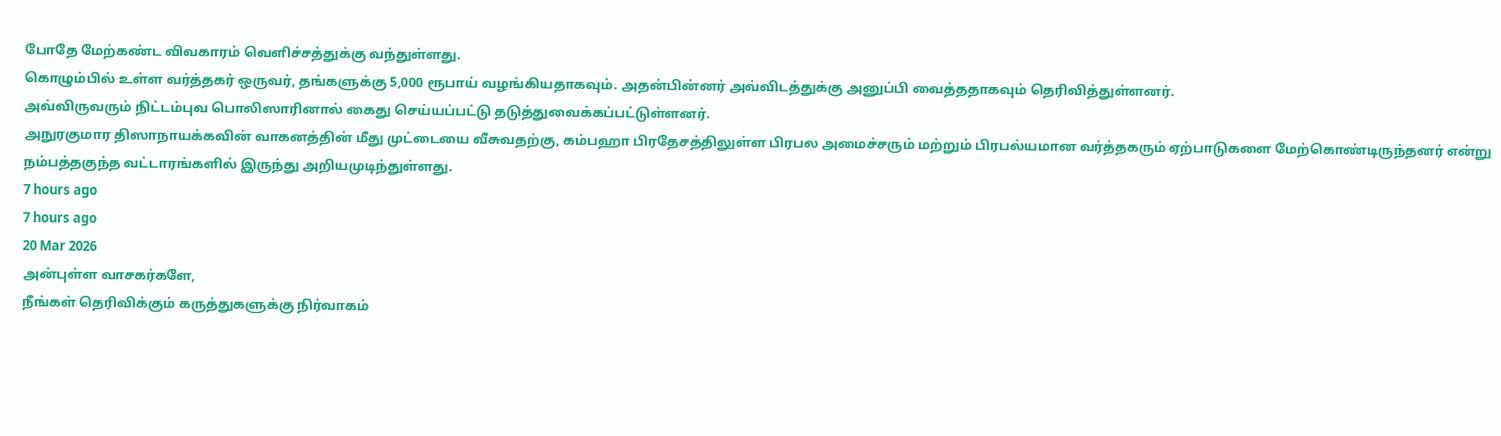போதே மேற்கண்ட விவகாரம் வெளிச்சத்துக்கு வந்துள்ளது.
கொழும்பில் உள்ள வர்த்தகர் ஒருவர், தங்களுக்கு 5,000 ரூபாய் வழங்கியதாகவும். அதன்பின்னர் அவ்விடத்துக்கு அனுப்பி வைத்ததாகவும் தெரிவித்துள்ளனர்.
அவ்விருவரும் நிட்டம்புவ பொலிஸாரினால் கைது செய்யப்பட்டு தடுத்துவைக்கப்பட்டுள்ளனர்.
அநுரகுமார திஸாநாயக்கவின் வாகனத்தின் மீது முட்டையை வீசுவதற்கு, கம்பஹா பிரதேசத்திலுள்ள பிரபல அமைச்சரும் மற்றும் பிரபல்யமான வர்த்தகரும் ஏற்பாடுகளை மேற்கொண்டிருந்தனர் என்று நம்பத்தகுந்த வட்டாரங்களில் இருந்து அறியமுடிந்துள்ளது.
7 hours ago
7 hours ago
20 Mar 2026
அன்புள்ள வாசகர்களே,
நீங்கள் தெரிவிக்கும் கருத்துகளுக்கு நிர்வாகம்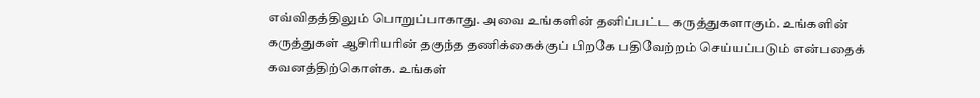எவ்விதத்திலும் பொறுப்பாகாது. அவை உங்களின் தனிப்பட்ட கருத்துகளாகும். உங்களின் கருத்துகள் ஆசிரியரின் தகுந்த தணிக்கைக்குப் பிறகே பதிவேற்றம் செய்யப்படும் என்பதைக் கவனத்திற்கொள்க. உங்கள்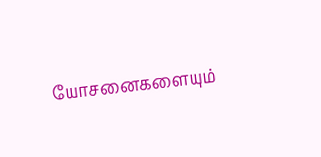யோசனைகளையும்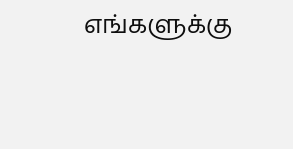எங்களுக்கு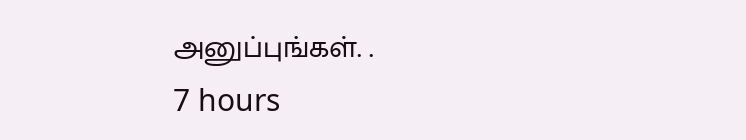அனுப்புங்கள். .
7 hours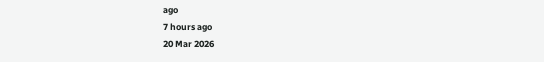ago
7 hours ago
20 Mar 2026